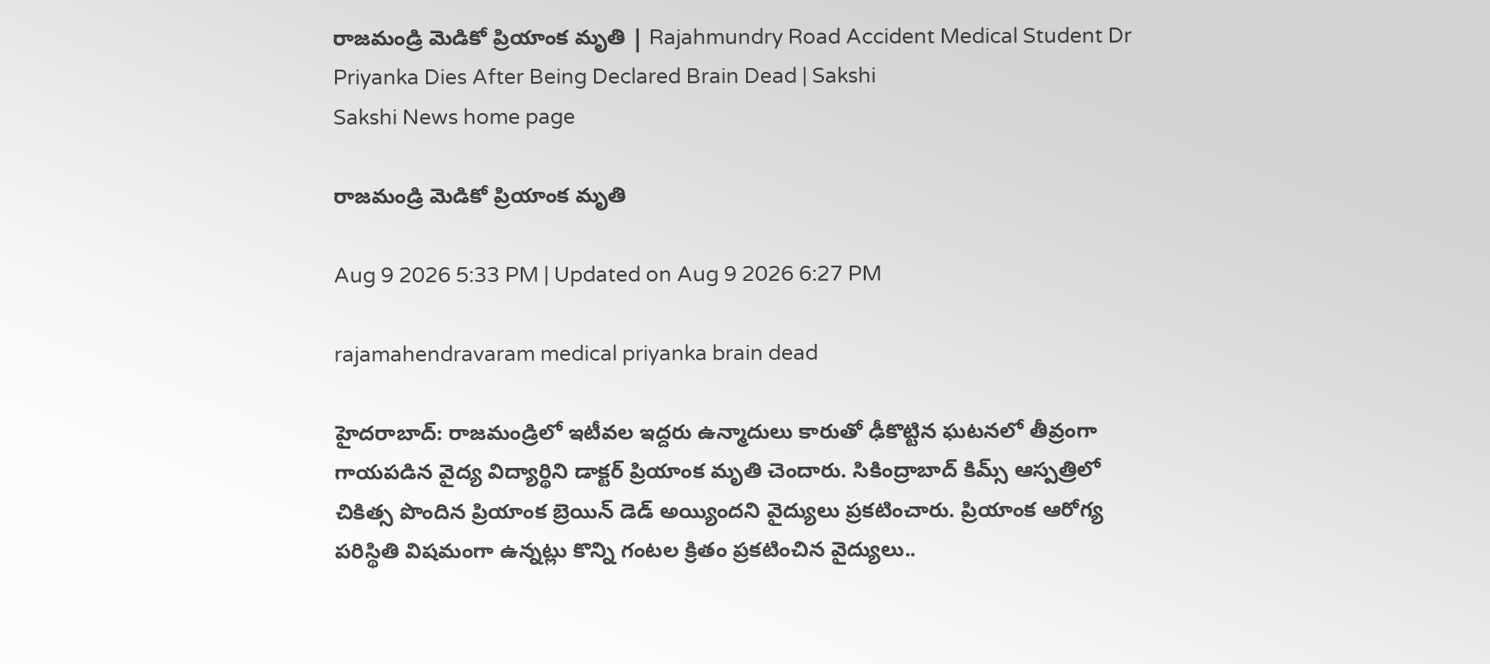రాజమండ్రి మెడికో ప్రియాంక మృతి | Rajahmundry Road Accident Medical Student Dr Priyanka Dies After Being Declared Brain Dead | Sakshi
Sakshi News home page

రాజమండ్రి మెడికో ప్రియాంక మృతి

Aug 9 2026 5:33 PM | Updated on Aug 9 2026 6:27 PM

rajamahendravaram medical priyanka brain dead

హైదరాబాద్‌: రాజమండ్రిలో ఇటీవల ఇద్దరు ఉన్మాదులు కారుతో ఢీకొట్టిన ఘటనలో తీవ్రంగా గాయపడిన వైద్య విద్యార్థిని డాక్టర్‌ ప్రియాంక మృతి చెందారు. సికింద్రాబాద్‌ కిమ్స్‌ ఆస్పత్రిలో చికిత్స పొందిన ప్రియాంక బ్రెయిన్‌ డెడ్‌ అయ్యిందని వైద్యులు ప్రకటించారు. ప్రియాంక ఆరోగ్య పరిస్థితి విషమంగా ఉన్నట్లు కొన్ని గంటల క్రితం ప్రకటించిన వైద్యులు..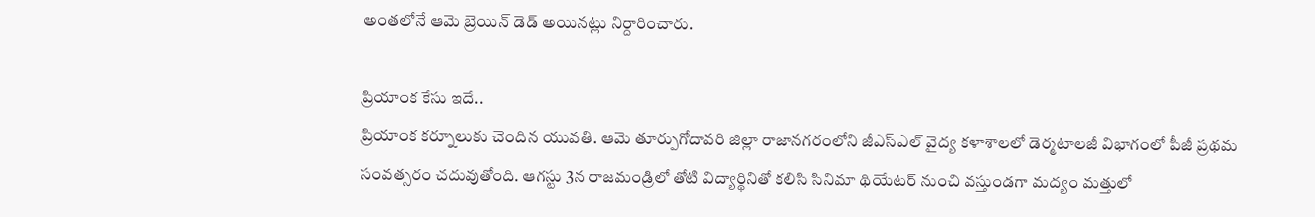అంతలోనే ఆమె బ్రెయిన్‌ డెడ్‌ అయినట్లు నిర్దారించారు.

ప్రియాంక కేసు ఇదే..
ప్రియాంక కర్నూలుకు చెందిన యువతి. ఆమె తూర్పుగోదావరి జిల్లా రాజానగరంలోని జీఎస్‌ఎల్‌ వైద్య కళాశాలలో డెర్మటాలజీ విభాగంలో పీజీ ప్రథమ సంవత్సరం చదువుతోంది. ఆగస్టు 3న రాజమండ్రిలో తోటి విద్యార్థినితో కలిసి సినిమా థియేటర్‌ నుంచి వస్తుండగా మద్యం మత్తులో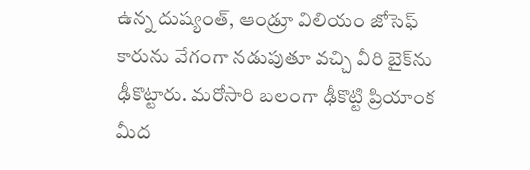ఉన్న దుష్యంత్, ఆండ్రూ విలియం జోసెఫ్‌ కారును వేగంగా నడుపుతూ వచ్చి వీరి బైక్‌ను ఢీకొట్టారు. మరోసారి బలంగా ఢీకొట్టి ప్రియాంక మీద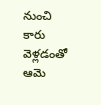నుంచి కారు వెళ్లడంతో ఆమె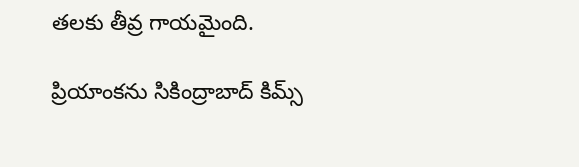తలకు తీవ్ర గాయమైంది.

ప్రియాంకను సికింద్రాబాద్‌ కిమ్స్‌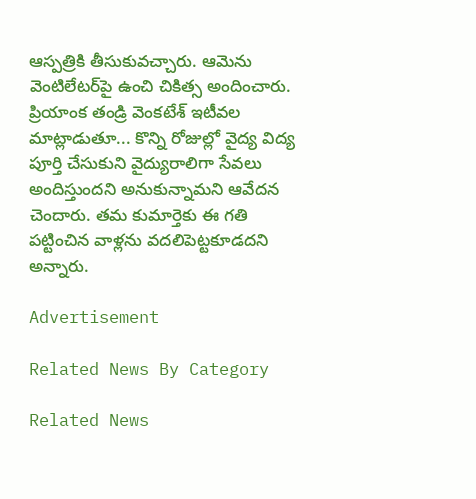ఆస్పత్రికి తీసుకువచ్చారు. ఆమెను వెంటిలేటర్‌పై ఉంచి చికిత్స అందించారు. ప్రియాంక తండ్రి వెంకటేశ్‌ ఇటీవల మాట్లాడుతూ... కొన్ని రోజుల్లో వైద్య విద్య పూర్తి చేసుకుని వైద్యురాలిగా సేవలు అందిస్తుందని అనుకున్నామని ఆవేదన చెందారు. తమ కుమార్తెకు ఈ గతి పట్టించిన వాళ్లను వదలిపెట్టకూడదని అన్నారు.

Advertisement

Related News By Category

Related News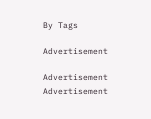By Tags

Advertisement

Advertisement
Advertisement